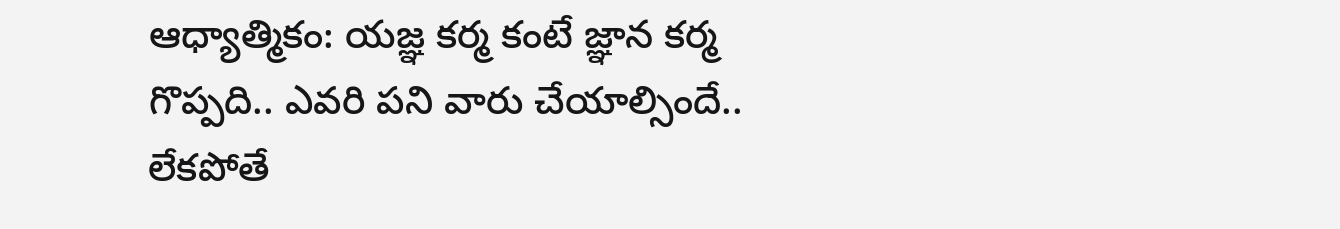ఆధ్యాత్మికం: యజ్ఞ కర్మ కంటే జ్ఞాన కర్మ గొప్పది.. ఎవరి పని వారు చేయాల్సిందే.. లేకపోతే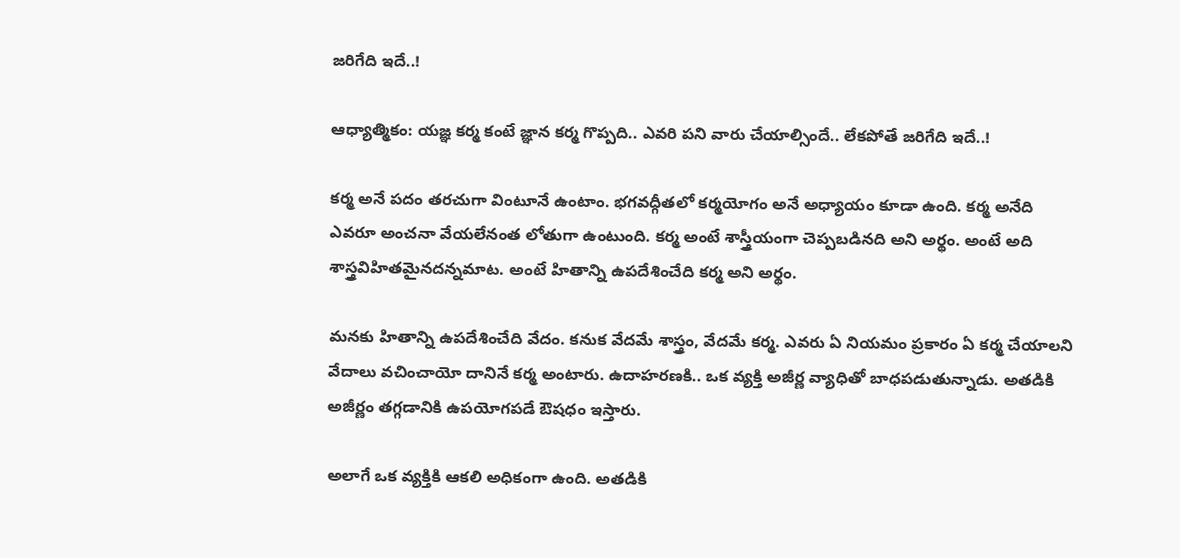జరిగేది ఇదే..!

ఆధ్యాత్మికం: యజ్ఞ కర్మ కంటే జ్ఞాన కర్మ గొప్పది.. ఎవరి పని వారు చేయాల్సిందే.. లేకపోతే జరిగేది ఇదే..!

కర్మ అనే పదం తరచుగా వింటూనే ఉంటాం. భగవద్గీతలో కర్మయోగం అనే అధ్యాయం కూడా ఉంది. కర్మ అనేది ఎవరూ అంచనా వేయలేనంత లోతుగా ఉంటుంది. కర్మ అంటే శాస్త్రీయంగా చెప్పబడినది అని అర్థం. అంటే అది శాస్త్రవిహితమైనదన్నమాట. అంటే హితాన్ని ఉపదేశించేది కర్మ అని అర్థం.

మనకు హితాన్ని ఉపదేశించేది వేదం. కనుక వేదమే శాస్త్రం, వేదమే కర్మ. ఎవరు ఏ నియమం ప్రకారం ఏ కర్మ చేయాలని వేదాలు వచించాయో దానినే కర్మ అంటారు. ఉదాహరణకి.. ఒక వ్యక్తి అజీర్ణ వ్యాధితో బాధపడుతున్నాడు. అతడికి అజీర్ణం తగ్గడానికి ఉపయోగపడే ఔషధం ఇస్తారు.

అలాగే ఒక వ్యక్తికి ఆకలి అధికంగా ఉంది. అతడికి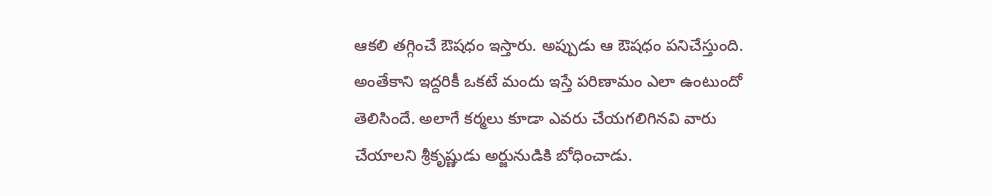ఆకలి తగ్గించే ఔషధం ఇస్తారు. అప్పుడు ఆ ఔషధం పనిచేస్తుంది. అంతేకాని ఇద్దరికీ ఒకటే మందు ఇస్తే పరిణామం ఎలా ఉంటుందో తెలిసిందే. అలాగే కర్మలు కూడా ఎవరు చేయగలిగినవి వారు చేయాలని శ్రీకృష్ణుడు అర్జునుడికి బోధించాడు.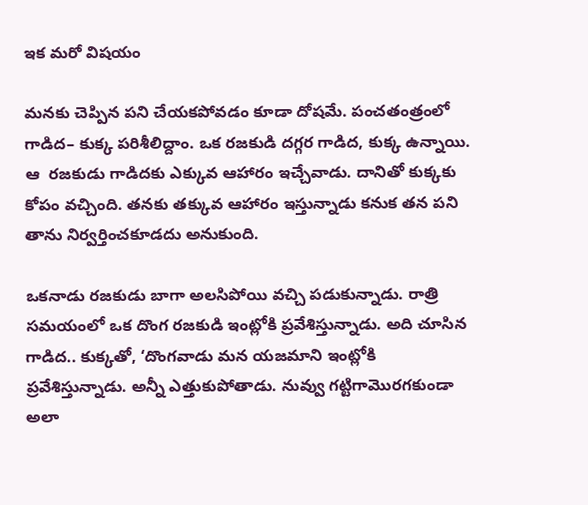ఇక మరో విషయం

మనకు చెప్పిన పని చేయకపోవడం కూడా దోషమే. పంచతంత్రంలో గాడిద– కుక్క పరిశీలిద్దాం. ఒక రజకుడి దగ్గర గాడిద, కుక్క ఉన్నాయి. ఆ  రజకుడు గాడిదకు ఎక్కువ ఆహారం ఇచ్చేవాడు. దానితో కుక్కకు కోపం వచ్చింది. తనకు తక్కువ ఆహారం ఇస్తున్నాడు కనుక తన పని తాను నిర్వర్తించకూడదు అనుకుంది.

ఒకనాడు రజకుడు బాగా అలసిపోయి వచ్చి పడుకున్నాడు. రాత్రి సమయంలో ఒక దొంగ రజకుడి ఇంట్లోకి ప్రవేశిస్తున్నాడు. అది చూసిన గాడిద.. కుక్కతో, ‘దొంగవాడు మన యజమాని ఇంట్లోకి ప్రవేశిస్తున్నాడు. అన్నీ ఎత్తుకుపోతాడు. నువ్వు గట్టిగామొరగకుండా అలా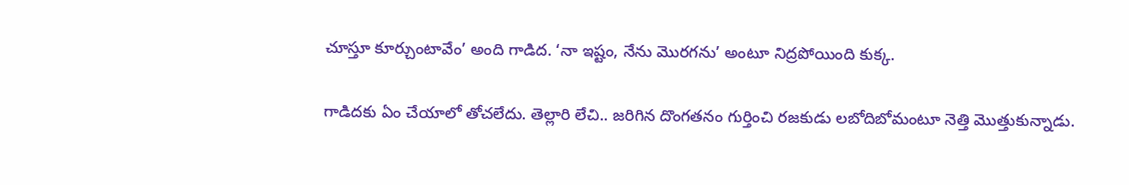చూస్తూ కూర్చుంటావేం’ అంది గాడిద. ‘నా ఇష్టం, నేను మొరగను’ అంటూ నిద్రపోయింది కుక్క.

గాడిదకు ఏం చేయాలో తోచలేదు. తెల్లారి లేచి.. జరిగిన దొంగతనం గుర్తించి రజకుడు లబోదిబోమంటూ నెత్తి మొత్తుకున్నాడు.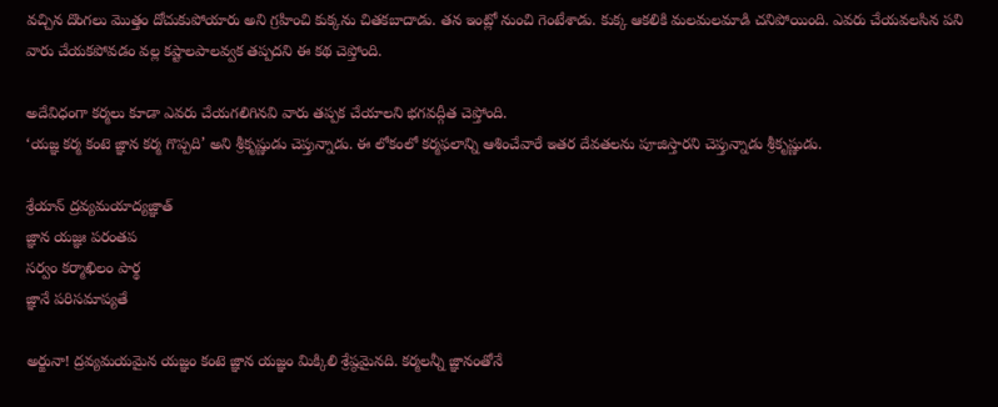వచ్చిన దొంగలు మొత్తం దోచుకుపోయారు అని గ్రహించి కుక్కను చితకబాదాడు. తన ఇంట్లో నుంచి గెంటేశాడు. కుక్క ఆకలికి మలమలమాడి చనిపోయింది. ఎవరు చేయవలసిన పని వారు చేయకపోవడం వల్ల కష్టాలపాలవ్వక తప్పదని ఈ కథ చెప్తోంది.

అదేవిధంగా కర్మలు కూడా ఎవరు చేయగలిగినవి వారు తప్పక చేయాలని భగవద్గీత చెప్తోంది.
‘యజ్ఞ కర్మ కంటె జ్ఞాన కర్మ గొప్పది’ అని శ్రీకృష్ణుడు చెప్తున్నాడు. ఈ లోకంలో కర్మఫలాన్ని ఆశించేవారే ఇతర దేవతలను పూజిస్తారని చెప్తున్నాడు శ్రీకృష్ణుడు.

శ్రేయాన్‌ ద్రవ్యమయాద్యజ్ఞాత్‌
జ్ఞాన యజ్ఞః పరంతప
సర్వం కర్మాఖిలం పార్థ
జ్ఞానే పరిసమాప్యతే

అర్జునా! ద్రవ్యమయమైన యజ్ఞం కంటె జ్ఞాన యజ్ఞం మిక్కిలి శ్రేష్ఠమైనది. కర్మలన్నీ జ్ఞానంతోనే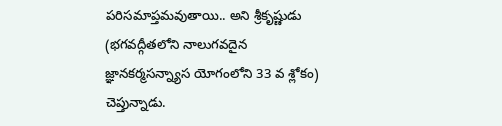పరిసమాప్తమవుతాయి.. అని శ్రీకృష్ణుడు (భగవద్గీతలోని నాలుగవదైన జ్ఞానకర్మసన్న్యాస యోగంలోని 33 వ శ్లోకం) చెప్తున్నాడు.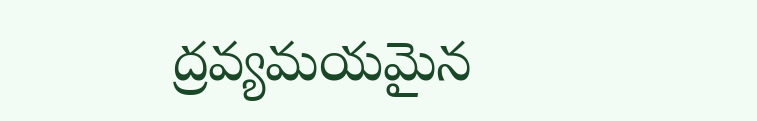ద్రవ్యమయమైన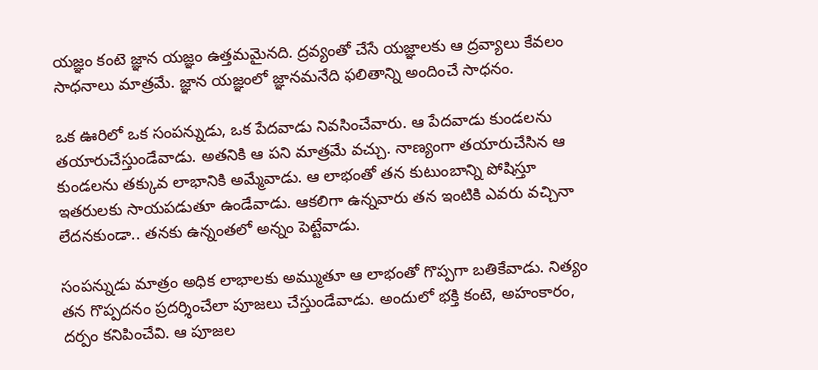యజ్ఞం కంటె జ్ఞాన యజ్ఞం ఉత్తమమైనది. ద్రవ్యంతో చేసే యజ్ఞాలకు ఆ ద్రవ్యాలు కేవలం సాధనాలు మాత్రమే. జ్ఞాన యజ్ఞంలో జ్ఞానమనేది ఫలితాన్ని అందించే సాధనం.

ఒక ఊరిలో ఒక సంపన్నుడు, ఒక పేదవాడు నివసించేవారు. ఆ పేదవాడు కుండలను తయారుచేస్తుండేవాడు. అతనికి ఆ పని మాత్రమే వచ్చు. నాణ్యంగా తయారుచేసిన ఆ కుండలను తక్కువ లాభానికి అమ్మేవాడు. ఆ లాభంతో తన కుటుంబాన్ని పోషిస్తూ ఇతరులకు సాయపడుతూ ఉండేవాడు. ఆకలిగా ఉన్నవారు తన ఇంటికి ఎవరు వచ్చినా లేదనకుండా.. తనకు ఉన్నంతలో అన్నం పెట్టేవాడు.

సంపన్నుడు మాత్రం అధిక లాభాలకు అమ్ముతూ ఆ లాభంతో గొప్పగా బతికేవాడు. నిత్యం తన గొప్పదనం ప్రదర్శించేలా పూజలు చేస్తుండేవాడు. అందులో భక్తి కంటె, అహంకారం, దర్పం కనిపించేవి. ఆ పూజల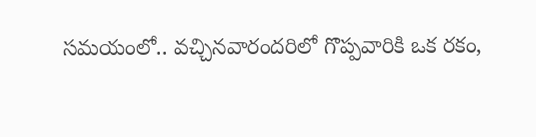సమయంలో.. వచ్చినవారందరిలో గొప్పవారికి ఒక రకం,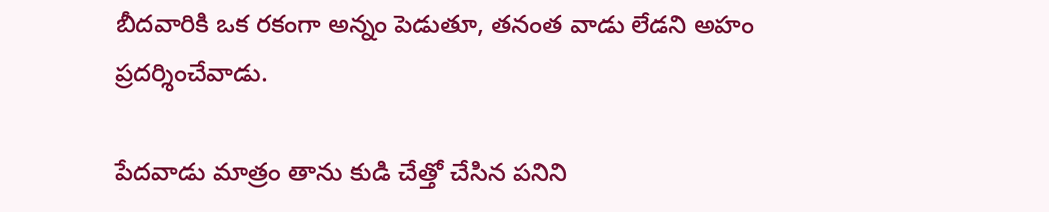బీదవారికి ఒక రకంగా అన్నం పెడుతూ, తనంత వాడు లేడని అహం ప్రదర్శించేవాడు.

పేదవాడు మాత్రం తాను కుడి చేత్తో చేసిన పనిని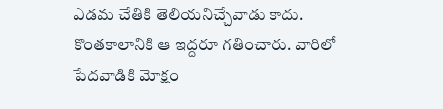ఎడమ చేతికి తెలియనిచ్చేవాడు కాదు. కొంతకాలానికి ఆ ఇద్దరూ గతించారు. వారిలో పేదవాడికి మోక్షం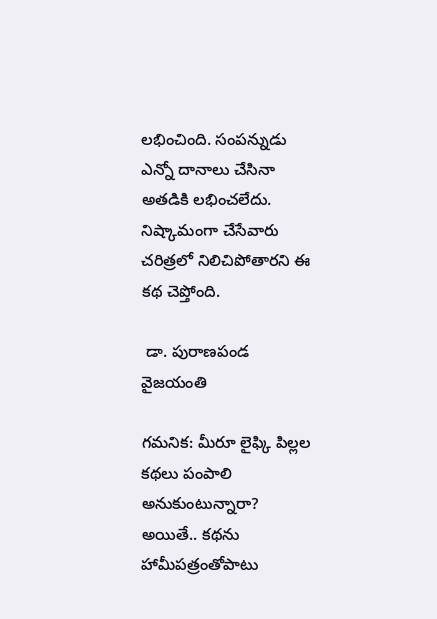లభించింది. సంపన్నుడు ఎన్నో దానాలు చేసినా అతడికి లభించలేదు. నిష్కామంగా చేసేవారు చరిత్రలో నిలిచిపోతారని ఈ కథ చెప్తోంది.

 డా. పురాణపండ వైజయంతి

గమనిక: మీరూ లైఫ్కి పిల్లల కథలు పంపాలి అనుకుంటున్నారా? అయితే.. కథను హామీపత్రంతోపాటు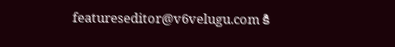featureseditor@v6velugu.com కి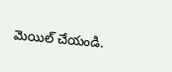మెయిల్ చేయండి.